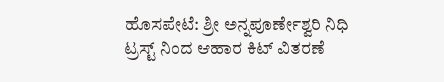ಹೊಸಪೇಟೆ: ಶ್ರೀ ಅನ್ನಪೂರ್ಣೇಶ್ವರಿ ನಿಧಿ ಟ್ರಸ್ಟ್ ನಿಂದ ಆಹಾರ ಕಿಟ್ ವಿತರಣೆ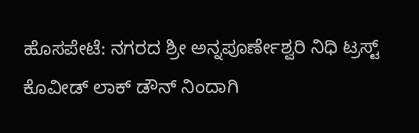ಹೊಸಪೇಟೆ: ನಗರದ ಶ್ರೀ ಅನ್ನಪೂರ್ಣೇಶ್ವರಿ ನಿಧಿ ಟ್ರಸ್ಟ್ ಕೊವೀಡ್ ಲಾಕ್ ಡೌನ್ ನಿಂದಾಗಿ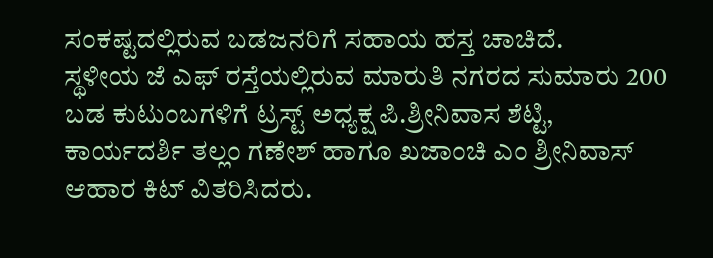ಸಂಕಷ್ಟದಲ್ಲಿರುವ ಬಡಜನರಿಗೆ ಸಹಾಯ ಹಸ್ತ ಚಾಚಿದೆ.
ಸ್ಥಳೀಯ ಜೆ ಎಫ್ ರಸ್ತೆಯಲ್ಲಿರುವ ಮಾರುತಿ ನಗರದ ಸುಮಾರು 200 ಬಡ ಕುಟುಂಬಗಳಿಗೆ ಟ್ರಸ್ಟ್ ಅಧ್ಯಕ್ಷ ಪಿ.ಶ್ರೀನಿವಾಸ ಶೆಟ್ಟಿ, ಕಾರ್ಯದರ್ಶಿ ತಲ್ಲಂ ಗಣೇಶ್ ಹಾಗೂ ಖಜಾಂಚಿ ಎಂ ಶ್ರೀನಿವಾಸ್ ಆಹಾರ ಕಿಟ್ ವಿತರಿಸಿದರು.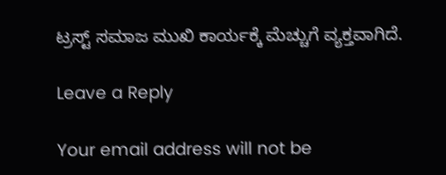ಟ್ರಸ್ಟ್ ಸಮಾಜ ಮುಖಿ ಕಾರ್ಯಕ್ಕೆ ಮೆಚ್ಚುಗೆ ವ್ಯಕ್ತವಾಗಿದೆ.

Leave a Reply

Your email address will not be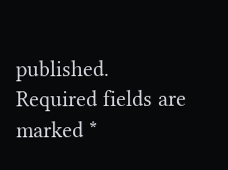published. Required fields are marked *